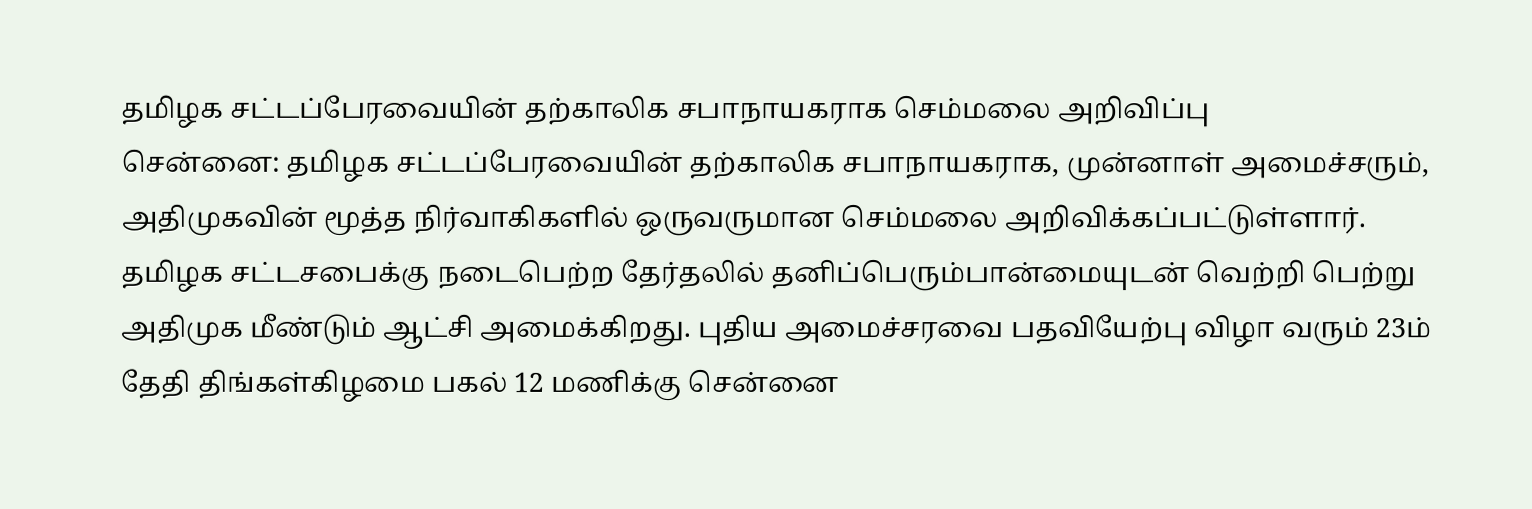தமிழக சட்டப்பேரவையின் தற்காலிக சபாநாயகராக செம்மலை அறிவிப்பு
சென்னை: தமிழக சட்டப்பேரவையின் தற்காலிக சபாநாயகராக, முன்னாள் அமைச்சரும், அதிமுகவின் மூத்த நிர்வாகிகளில் ஒருவருமான செம்மலை அறிவிக்கப்பட்டுள்ளார்.
தமிழக சட்டசபைக்கு நடைபெற்ற தேர்தலில் தனிப்பெரும்பான்மையுடன் வெற்றி பெற்று அதிமுக மீண்டும் ஆட்சி அமைக்கிறது. புதிய அமைச்சரவை பதவியேற்பு விழா வரும் 23ம் தேதி திங்கள்கிழமை பகல் 12 மணிக்கு சென்னை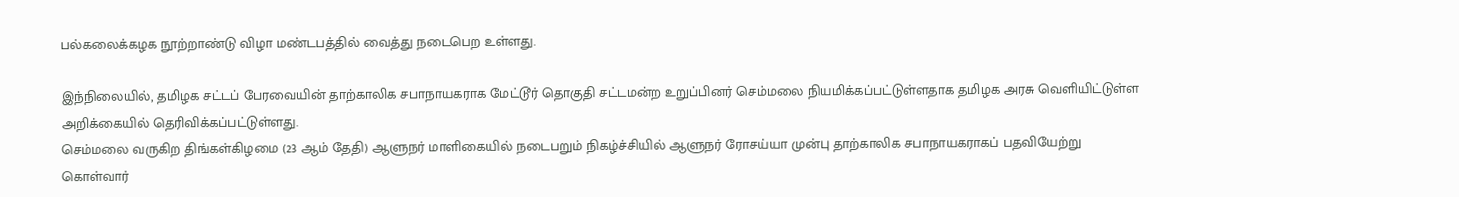பல்கலைக்கழக நூற்றாண்டு விழா மண்டபத்தில் வைத்து நடைபெற உள்ளது.

இந்நிலையில், தமிழக சட்டப் பேரவையின் தாற்காலிக சபாநாயகராக மேட்டூர் தொகுதி சட்டமன்ற உறுப்பினர் செம்மலை நியமிக்கப்பட்டுள்ளதாக தமிழக அரசு வெளியிட்டுள்ள அறிக்கையில் தெரிவிக்கப்பட்டுள்ளது.
செம்மலை வருகிற திங்கள்கிழமை (23 ஆம் தேதி) ஆளுநர் மாளிகையில் நடைபறும் நிகழ்ச்சியில் ஆளுநர் ரோசய்யா முன்பு தாற்காலிக சபாநாயகராகப் பதவியேற்று கொள்வார்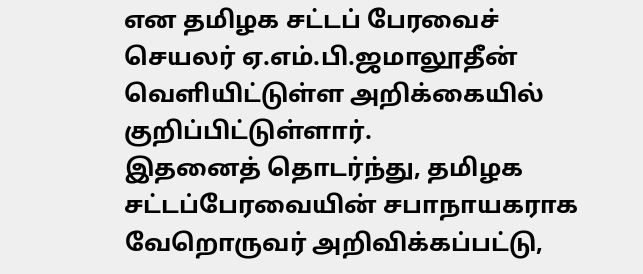என தமிழக சட்டப் பேரவைச் செயலர் ஏ.எம்.பி.ஜமாலூதீன் வெளியிட்டுள்ள அறிக்கையில் குறிப்பிட்டுள்ளார்.
இதனைத் தொடர்ந்து, தமிழக சட்டப்பேரவையின் சபாநாயகராக வேறொருவர் அறிவிக்கப்பட்டு,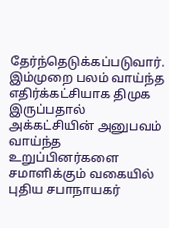தேர்ந்தெடுக்கப்படுவார். இம்முறை பலம் வாய்ந்த எதிர்க்கட்சியாக திமுக இருப்பதால் அக்கட்சியின் அனுபவம் வாய்ந்த உறுப்பினர்களை சமாளிக்கும் வகையில் புதிய சபாநாயகர்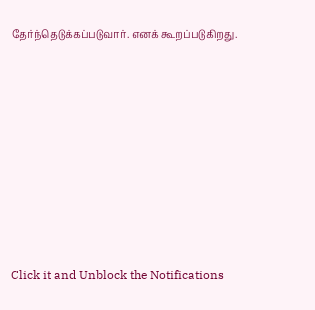தேர்ந்தெடுக்கப்படுவார். எனக் கூறப்படுகிறது.












Click it and Unblock the Notifications